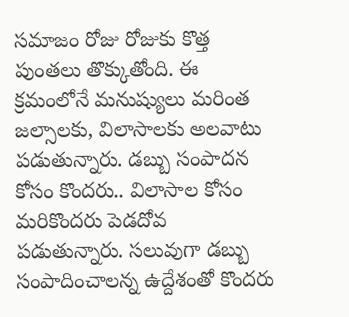సమాజం రోజు రోజుకు కొత్త పుంతలు తొక్కుతోంది. ఈ క్రమంలోనే మనుష్యులు మరింత జల్సాలకు, విలాసాలకు అలవాటు పడుతున్నారు. డబ్బు సంపాదన కోసం కొందరు.. విలాసాల కోసం మరికొందరు పెడదోవ పడుతున్నారు. సలువుగా డబ్బు సంపాదించాలన్న ఉద్దేశంతో కొందరు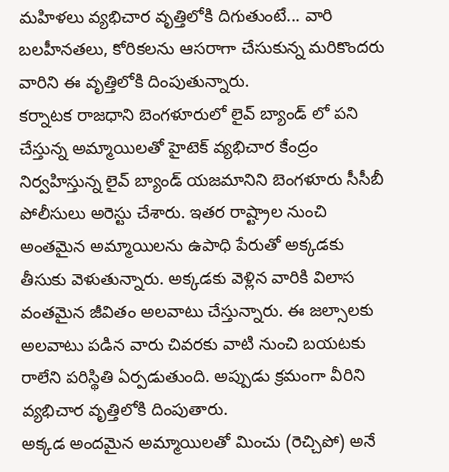మహిళలు వ్యభిచార వృత్తిలోకి దిగుతుంటే... వారి బలహీనతలు, కోరికలను ఆసరాగా చేసుకున్న మరికొందరు వారిని ఈ వృత్తిలోకి దింపుతున్నారు.
కర్నాటక రాజధాని బెంగళూరులో లైవ్ బ్యాండ్ లో పని చేస్తున్న అమ్మాయిలతో హైటెక్ వ్యభిచార కేంద్రం నిర్వహిస్తున్న లైవ్ బ్యాండ్ యజమానిని బెంగళూరు సీసీబీ పోలీసులు అరెస్టు చేశారు. ఇతర రాష్ట్రాల నుంచి అంతమైన అమ్మాయిలను ఉపాధి పేరుతో అక్కడకు తీసుకు వెళుతున్నారు. అక్కడకు వెళ్లిన వారికి విలాస వంతమైన జీవితం అలవాటు చేస్తున్నారు. ఈ జల్సాలకు అలవాటు పడిన వారు చివరకు వాటి నుంచి బయటకు రాలేని పరిస్థితి ఏర్పడుతుంది. అప్పుడు క్రమంగా వీరిని వ్యభిచార వృత్తిలోకి దింపుతారు.
అక్కడ అందమైన అమ్మాయిలతో మించు (రెచ్చిపో) అనే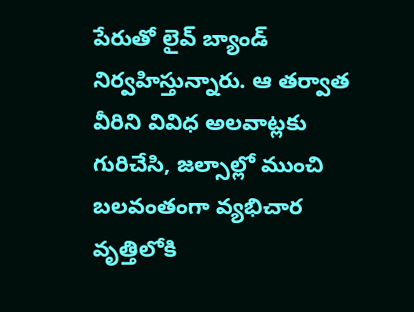పేరుతో లైవ్ బ్యాండ్ నిర్వహిస్తున్నారు. ఆ తర్వాత వీరిని వివిధ అలవాట్లకు గురిచేసి, జల్సాల్లో ముంచి బలవంతంగా వ్యభిచార వృత్తిలోకి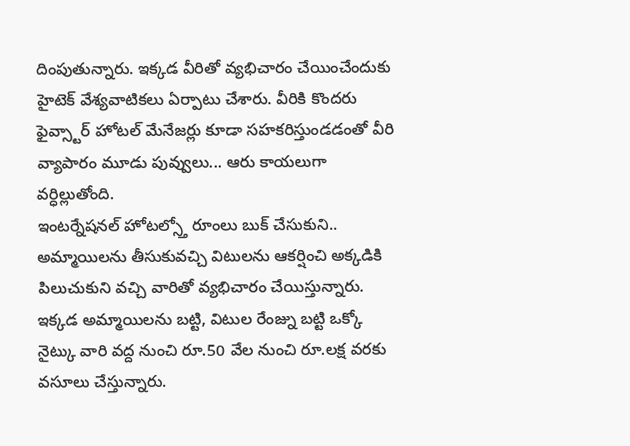దింపుతున్నారు. ఇక్కడ వీరితో వ్యభిచారం చేయించేందుకు హైటెక్ వేశ్యవాటికలు ఏర్పాటు చేశారు. వీరికి కొందరు ఫైవ్స్టార్ హోటల్ మేనేజర్లు కూడా సహకరిస్తుండడంతో వీరి వ్యాపారం మూడు పువ్వులు... ఆరు కాయలుగా వర్ధిల్లుతోంది.
ఇంటర్నేషనల్ హోటల్స్తో రూంలు బుక్ చేసుకుని.. అమ్మాయిలను తీసుకువచ్చి విటులను ఆకర్షించి అక్కడికి పిలుచుకుని వచ్చి వారితో వ్యభిచారం చేయిస్తున్నారు. ఇక్కడ అమ్మాయిలను బట్టి, విటుల రేంజ్ను బట్టి ఒక్కో నైట్కు వారి వద్ద నుంచి రూ.50 వేల నుంచి రూ.లక్ష వరకు వసూలు చేస్తున్నారు.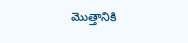మొత్తానికి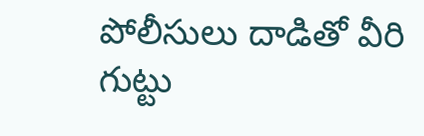పోలీసులు దాడితో వీరి గుట్టు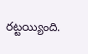రట్టయ్యింది.